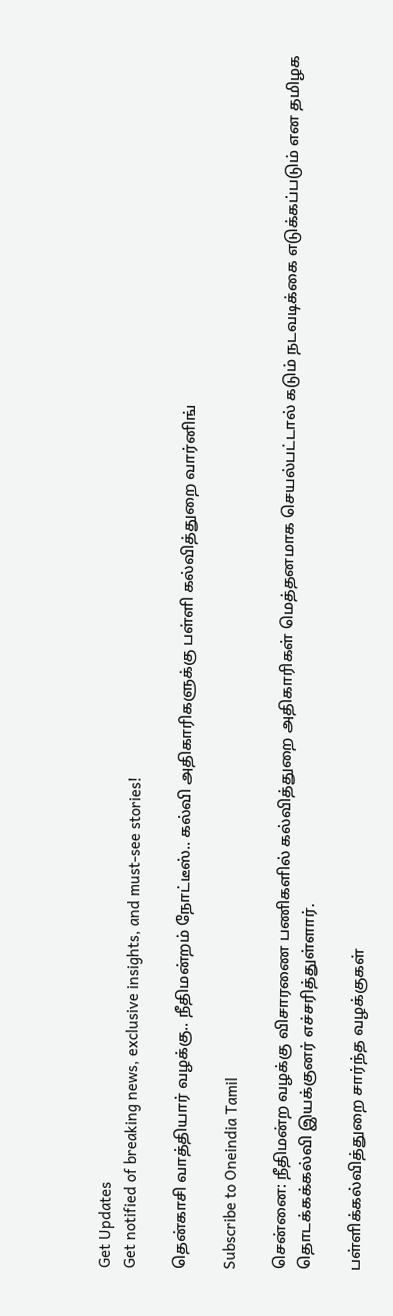Get Updates
Get notified of breaking news, exclusive insights, and must-see stories!

தென்காசி வாத்தியார் வழக்கு.. நீதிமன்றம் நோட்டீஸ்.. கல்வி அதிகாரிகளுக்கு பள்ளி கல்வித்துறை வார்னிங்

Subscribe to Oneindia Tamil

சென்னை: நீதிமன்ற வழக்கு விசாரணை பணிகளில் கல்வித்துறை அதிகாரிகள் மெத்தனமாக செயல்பட்டால் கடும் நடவடிக்கை எடுக்கப்படும் என தமிழக தொடக்கக்கல்வி இயக்குனர் எச்சரித்துள்ளார்.

பள்ளிக்கல்வித்துறை சார்ந்த வழக்குகள்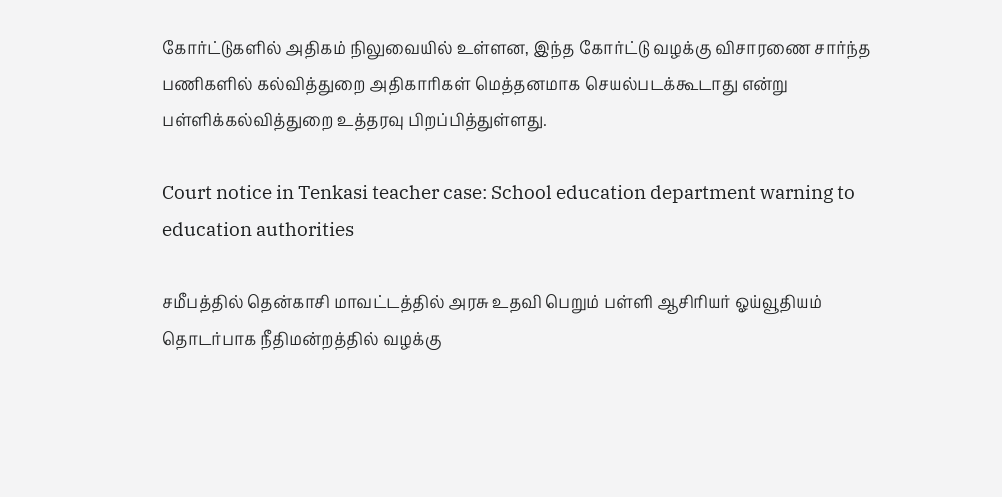கோர்ட்டுகளில் அதிகம் நிலுவையில் உள்ளன, இந்த கோர்ட்டு வழக்கு விசாரணை சார்ந்த பணிகளில் கல்வித்துறை அதிகாரிகள் மெத்தனமாக செயல்படக்கூடாது என்று பள்ளிக்கல்வித்துறை உத்தரவு பிறப்பித்துள்ளது.

Court notice in Tenkasi teacher case: School education department warning to education authorities

சமீபத்தில் தென்காசி மாவட்டத்தில் அரசு உதவி பெறும் பள்ளி ஆசிரியர் ஓய்வூதியம் தொடர்பாக நீதிமன்றத்தில் வழக்கு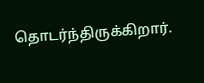தொடர்ந்திருக்கிறார்.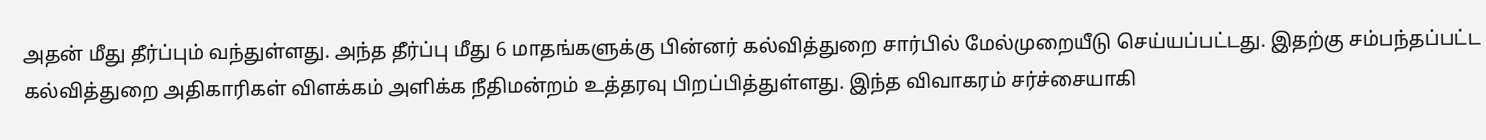அதன் மீது தீர்ப்பும் வந்துள்ளது. அந்த தீர்ப்பு மீது 6 மாதங்களுக்கு பின்னர் கல்வித்துறை சார்பில் மேல்முறையீடு செய்யப்பட்டது. இதற்கு சம்பந்தப்பட்ட கல்வித்துறை அதிகாரிகள் விளக்கம் அளிக்க நீதிமன்றம் உத்தரவு பிறப்பித்துள்ளது. இந்த விவாகரம் சர்ச்சையாகி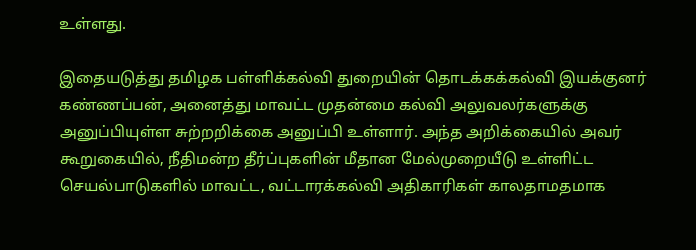உள்ளது.

இதையடுத்து தமிழக பள்ளிக்கல்வி துறையின் தொடக்கக்கல்வி இயக்குனர் கண்ணப்பன், அனைத்து மாவட்ட முதன்மை கல்வி அலுவலர்களுக்கு அனுப்பியுள்ள சுற்றறிக்கை அனுப்பி உள்ளார். அந்த அறிக்கையில் அவர் கூறுகையில், நீதிமன்ற தீர்ப்புகளின் மீதான மேல்முறையீடு உள்ளிட்ட செயல்பாடுகளில் மாவட்ட, வட்டாரக்கல்வி அதிகாரிகள் காலதாமதமாக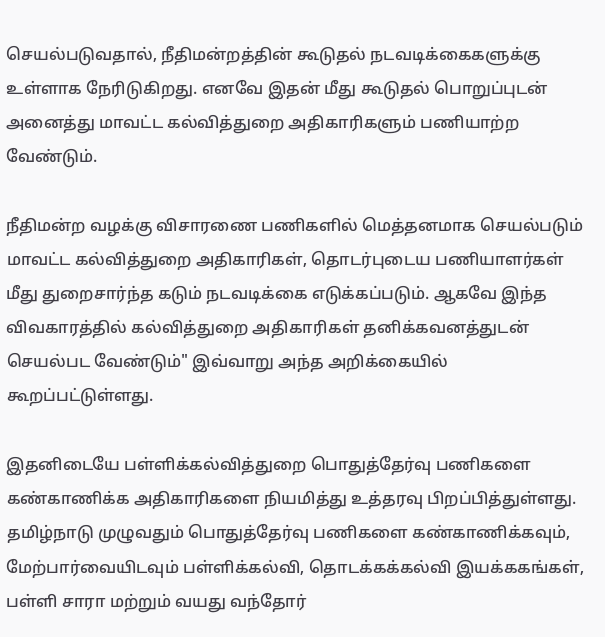செயல்படுவதால், நீதிமன்றத்தின் கூடுதல் நடவடிக்கைகளுக்கு உள்ளாக நேரிடுகிறது. எனவே இதன் மீது கூடுதல் பொறுப்புடன் அனைத்து மாவட்ட கல்வித்துறை அதிகாரிகளும் பணியாற்ற வேண்டும்.

நீதிமன்ற வழக்கு விசாரணை பணிகளில் மெத்தனமாக செயல்படும் மாவட்ட கல்வித்துறை அதிகாரிகள், தொடர்புடைய பணியாளர்கள் மீது துறைசார்ந்த கடும் நடவடிக்கை எடுக்கப்படும். ஆகவே இந்த விவகாரத்தில் கல்வித்துறை அதிகாரிகள் தனிக்கவனத்துடன் செயல்பட வேண்டும்" இவ்வாறு அந்த அறிக்கையில் கூறப்பட்டுள்ளது.

இதனிடையே பள்ளிக்கல்வித்துறை பொதுத்தேர்வு பணிகளை கண்காணிக்க அதிகாரிகளை நியமித்து உத்தரவு பிறப்பித்துள்ளது. தமிழ்நாடு முழுவதும் பொதுத்தேர்வு பணிகளை கண்காணிக்கவும், மேற்பார்வையிடவும் பள்ளிக்கல்வி, தொடக்கக்கல்வி இயக்ககங்கள், பள்ளி சாரா மற்றும் வயது வந்தோர்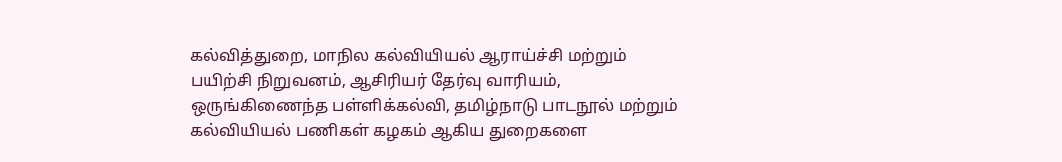கல்வித்துறை, மாநில கல்வியியல் ஆராய்ச்சி மற்றும் பயிற்சி நிறுவனம், ஆசிரியர் தேர்வு வாரியம், ஒருங்கிணைந்த பள்ளிக்கல்வி, தமிழ்நாடு பாடநூல் மற்றும் கல்வியியல் பணிகள் கழகம் ஆகிய துறைகளை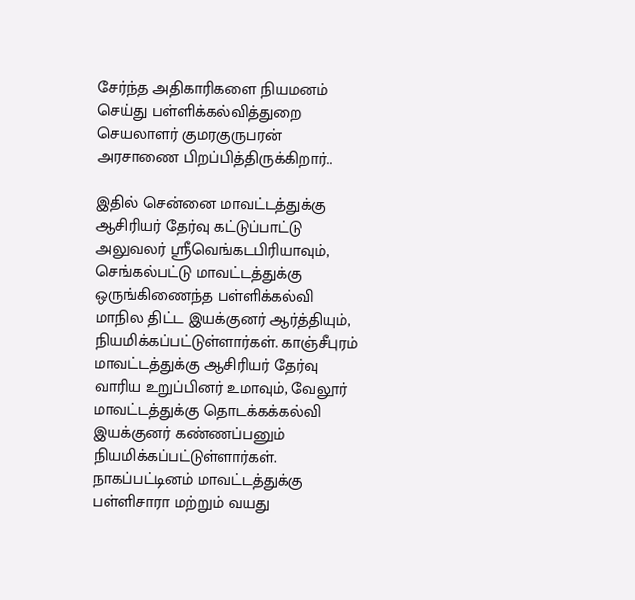சேர்ந்த அதிகாரிகளை நியமனம் செய்து பள்ளிக்கல்வித்துறை செயலாளர் குமரகுருபரன் அரசாணை பிறப்பித்திருக்கிறார்..

இதில் சென்னை மாவட்டத்துக்கு ஆசிரியர் தேர்வு கட்டுப்பாட்டு அலுவலர் ஸ்ரீவெங்கடபிரியாவும், செங்கல்பட்டு மாவட்டத்துக்கு ஒருங்கிணைந்த பள்ளிக்கல்வி மாநில திட்ட இயக்குனர் ஆர்த்தியும், நியமிக்கப்பட்டுள்ளார்கள். காஞ்சீபுரம் மாவட்டத்துக்கு ஆசிரியர் தேர்வு வாரிய உறுப்பினர் உமாவும், வேலூர் மாவட்டத்துக்கு தொடக்கக்கல்வி இயக்குனர் கண்ணப்பனும் நியமிக்கப்பட்டுள்ளார்கள். நாகப்பட்டினம் மாவட்டத்துக்கு பள்ளிசாரா மற்றும் வயது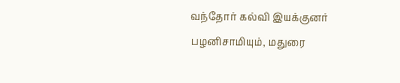வந்தோர் கல்வி இயக்குனர் பழனிசாமியும், மதுரை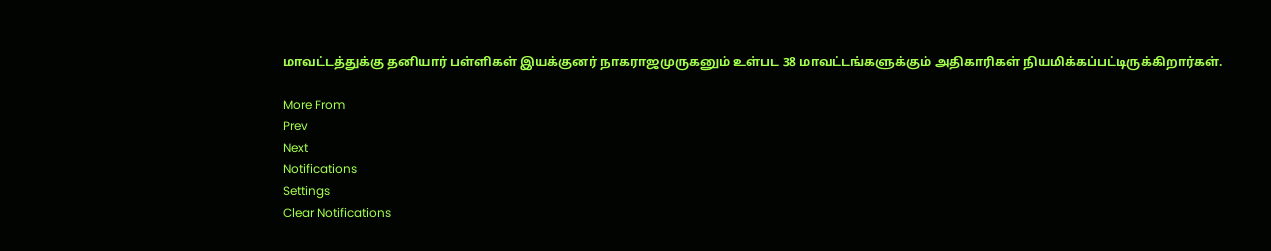மாவட்டத்துக்கு தனியார் பள்ளிகள் இயக்குனர் நாகராஜமுருகனும் உள்பட 38 மாவட்டங்களுக்கும் அதிகாரிகள் நியமிக்கப்பட்டிருக்கிறார்கள்.

More From
Prev
Next
Notifications
Settings
Clear Notifications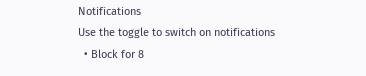Notifications
Use the toggle to switch on notifications
  • Block for 8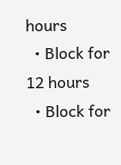hours
  • Block for 12 hours
  • Block for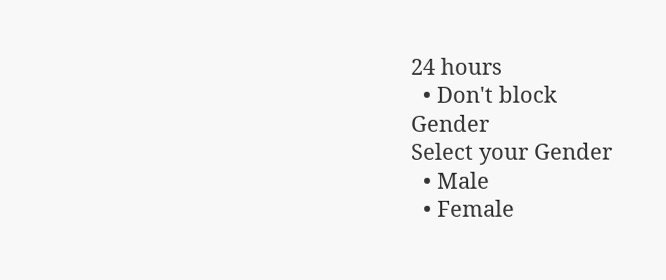24 hours
  • Don't block
Gender
Select your Gender
  • Male
  • Female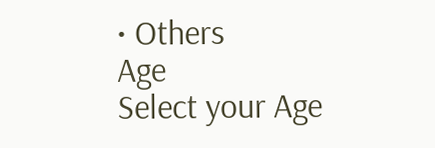• Others
Age
Select your Age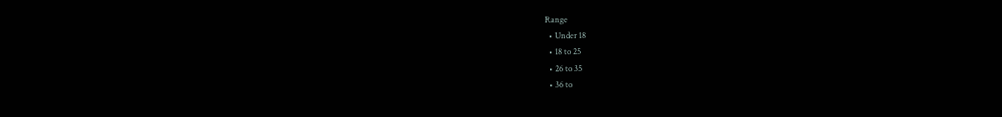Range
  • Under 18
  • 18 to 25
  • 26 to 35
  • 36 to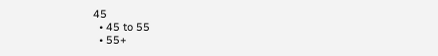45
  • 45 to 55
  • 55+